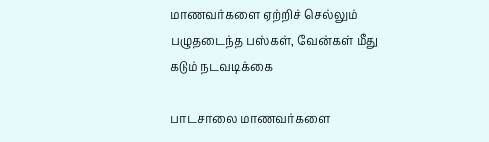மாணவர்களை ஏற்றிச் செல்லும் பழுதடைந்த பஸ்கள், வேன்கள் மீது கடும் நடவடிக்கை

பாடசாலை மாணவர்களை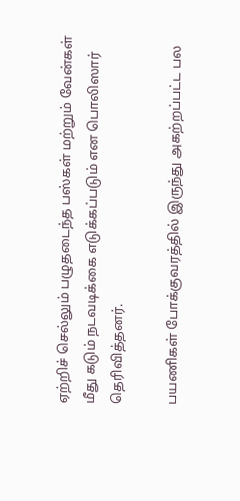ஏற்றிச் செல்லும் பழுதடைந்த பஸ்கள் மற்றும் வேன்கள் மீது கடும் நடவடிக்கை எடுக்கப்படும் என பொலிஸார் தெரிவித்தனர்.

பயணிகள் போக்குவரத்தில் இருந்து அகற்றப்பட்ட பல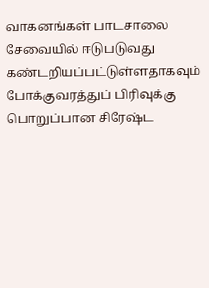வாகனங்கள் பாடசாலை சேவையில் ஈடுபடுவது கண்டறியப்பட்டுள்ளதாகவும் போக்குவரத்துப் பிரிவுக்கு பொறுப்பான சிரேஷ்ட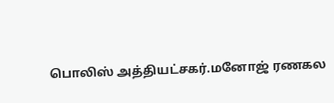பொலிஸ் அத்தியட்சகர்.மனோஜ் ரணகல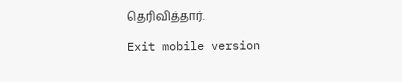தெரிவித்தார்.

Exit mobile version